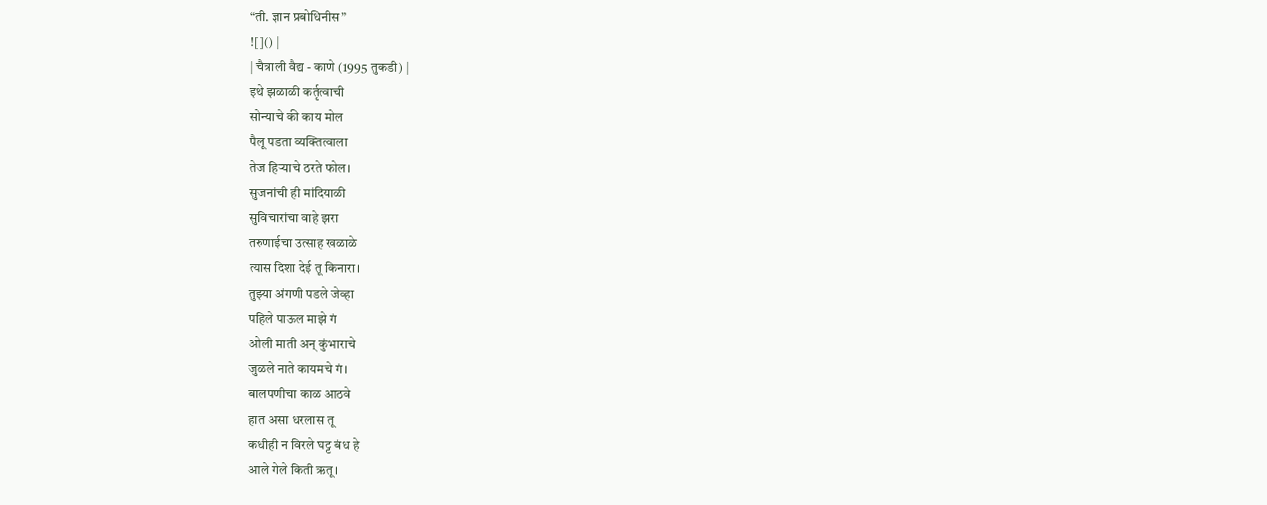“ती. ज्ञान प्रबोधिनीस”
![]() |
| चैत्राली वैद्य - काणे (1995 तुकडी) |
इथे झळाळी कर्तृत्वाची
सोन्याचे की काय मोल
पैलू पडता व्यक्तित्वाला
तेज हिऱ्याचे ठरते फोल।
सुजनांची ही मांदियाळी
सुविचारांचा वाहे झरा
तरुणाईचा उत्साह खळाळे
त्यास दिशा देई तू किनारा।
तुझ्या अंगणी पडले जेव्हा
पहिले पाऊल माझे गं
ओली माती अन् कुंभाराचे
जुळले नाते कायमचे गं।
बालपणीचा काळ आठवे
हात असा धरलास तू
कधीही न विरले घट्ट बंध हे
आले गेले किती ऋतू।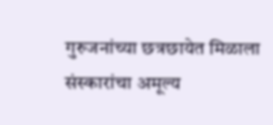गुरुजनांच्या छत्रछायेत मिळाला
संस्कारांचा अमूल्य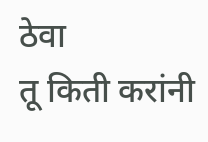ठेवा
तू किती करांनी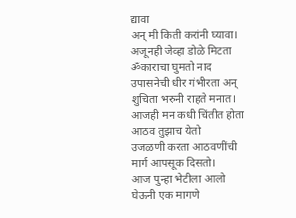द्यावा
अन् मी किती करांनी घ्यावा।
अजूनही जेव्हा डोळे मिटता
ॐकाराचा घुमतो नाद
उपासनेची धीर गंभीरता अन्
शुचिता भरुनी राहते मनात।
आजही मन कधी चिंतीत होता
आठव तुझाच येतो
उजळणी करता आठवणींची
मार्ग आपसूक दिसतो।
आज पुन्हा भेटीला आलो
घेऊनी एक मागणे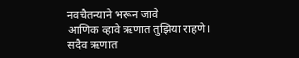नवचैतन्याने भरून जावे
आणिक व्हावे ऋणात तुझिया राहणे।
सदैव ऋणात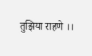तुझिया राहणे ।।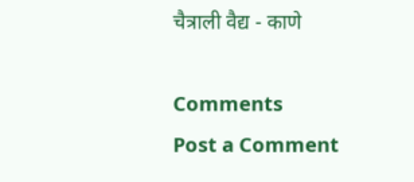चैत्राली वैद्य - काणे

Comments
Post a Comment